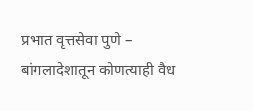प्रभात वृत्तसेवा पुणे – बांगलादेशातून कोणत्याही वैध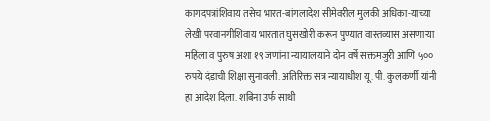कागदपत्रांशिवाय तसेच भारत-बांगलादेश सीमेवरील मुलकी अधिका-याच्या लेखी परवानगीशिवाय भारतात घुसखोरी करून पुण्यात वास्तव्यास असणाऱ्या महिला व पुरुष अशा १९ जणांना न्यायालयाने दोन वर्षे सक्तमजुरी आणि ५०० रुपये दंडाची शिक्षा सुनावली. अतिरिक्त सत्र न्यायाधीश यू. पी. कुलकर्णी यांनी हा आदेश दिला. शबिना उर्फ साथी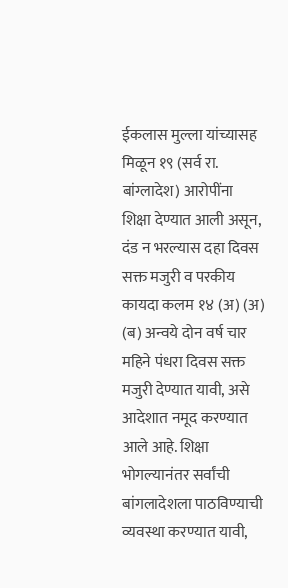ईकलास मुल्ला यांच्यासह मिळून १९ (सर्व रा. बांग्लादेश) आरोपींना शिक्षा देण्यात आली असून, दंड न भरल्यास दहा दिवस सक्त मजुरी व परकीय कायदा कलम १४ (अ) (अ) (ब) अन्वये दोन वर्ष चार महिने पंधरा दिवस सक्त मजुरी देण्यात यावी, असे आदेशात नमूद करण्यात आले आहे. शिक्षा भोगल्यानंतर सर्वांची बांगलादेशला पाठविण्याची व्यवस्था करण्यात यावी,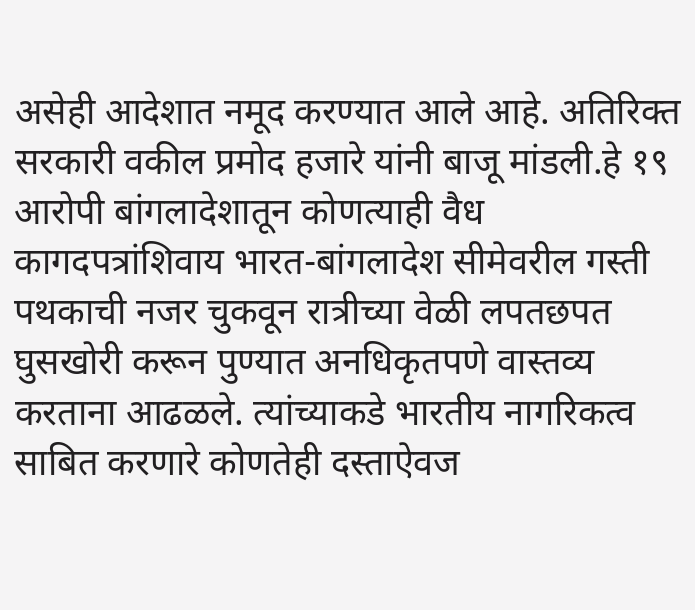असेही आदेशात नमूद करण्यात आले आहे. अतिरिक्त सरकारी वकील प्रमोद हजारे यांनी बाजू मांडली.हे १९ आरोपी बांगलादेशातून कोणत्याही वैध कागदपत्रांशिवाय भारत-बांगलादेश सीमेवरील गस्ती पथकाची नजर चुकवून रात्रीच्या वेळी लपतछपत घुसखोरी करून पुण्यात अनधिकृतपणे वास्तव्य करताना आढळले. त्यांच्याकडे भारतीय नागरिकत्व साबित करणारे कोणतेही दस्ताऐवज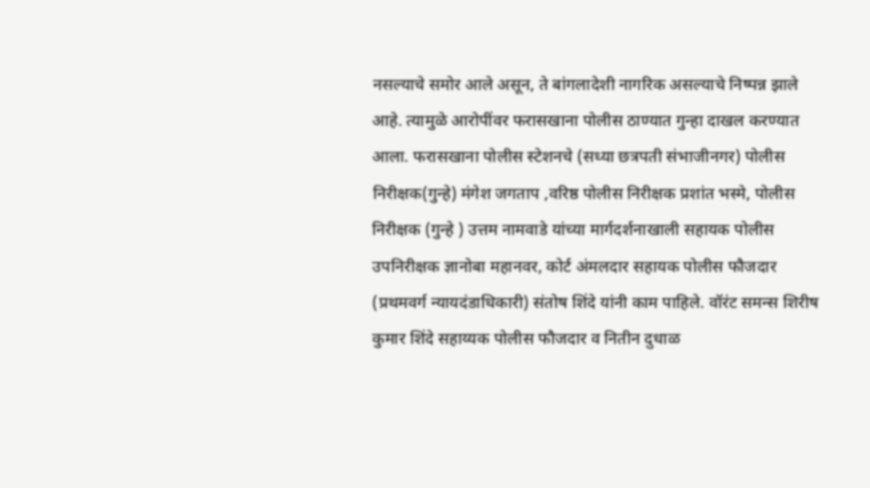नसल्याचे समोर आले असून, ते बांगलादेशी नागरिक असल्याचे निष्पन्न झाले आहे. त्यामुळे आरोपींवर फरासखाना पोलीस ठाण्यात गुन्हा दाखल करण्यात आला. फरासखाना पोलीस स्टेशनचे (सध्या छत्रपती संभाजीनगर) पोलीस निरीक्षक(गुन्हे) मंगेश जगताप ,वरिष्ठ पोलीस निरीक्षक प्रशांत भस्मे, पोलीस निरीक्षक (गुन्हे ) उत्तम नामवाडे यांच्या मार्गदर्शनाखाली सहायक पोलीस उपनिरीक्षक ज्ञानोबा महानवर, कोर्ट अंमलदार सहायक पोलीस फौजदार (प्रथमवर्ग न्यायदंडाधिकारी) संतोष शिंदे यांनी काम पाहिले. वॉरंट समन्स शिरीष कुमार शिंदे सहाय्यक पोलीस फौजदार व नितीन दुधाळ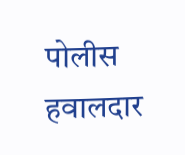पोलीस हवालदार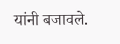यांनी बजावले.